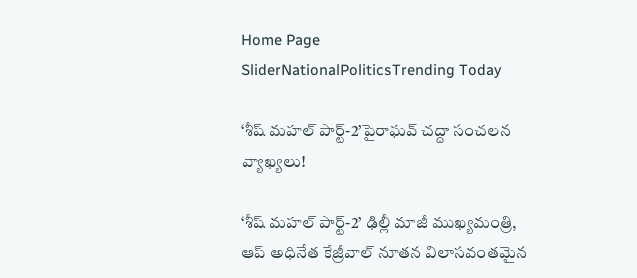Home Page SliderNationalPoliticsTrending Today

‘శీష్ మహల్ పార్ట్-2’పైరాఘవ్ చద్దా సంచలన వ్యాఖ్యలు!

‘శీష్ మహల్ పార్ట్-2’ ఢిల్లీ మాజీ ముఖ్యమంత్రి, ఆప్ అధినేత కేజ్రీవాల్ నూతన విలాసవంతమైన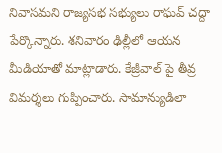నివాసమని రాజ్యసభ సభ్యులు రాఘవ్ చద్దా పేర్కొన్నారు. శనివారం ఢిల్లీలో ఆయన మీడియాతో మాట్లాడారు. కేజ్రీవాల్ పై తీవ్ర విమర్శలు గుప్పించారు. సామాన్యుడిలా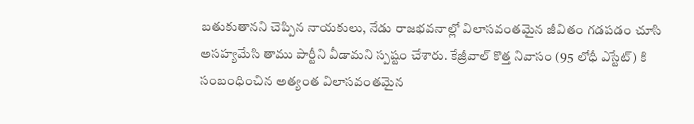బతుకుతానని చెప్పిన నాయకులు, నేడు రాజభవనాల్లో విలాసవంతమైన జీవితం గడపడం చూసి అసహ్యమేసి తాము పార్టీని వీడామని స్పష్టం చేశారు. కేజ్రీవాల్ కొత్త నివాసం (95 లోధీ ఎస్టేట్) కి సంబంధించిన అత్యంత విలాసవంతమైన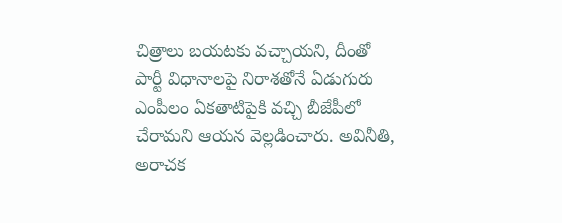చిత్రాలు బయటకు వచ్చాయని, దీంతో పార్టీ విధానాలపై నిరాశతోనే ఏడుగురు ఎంపీలం ఏకతాటిపైకి వచ్చి బీజేపీలో చేరామని ఆయన వెల్లడించారు. అవినీతి, అరాచక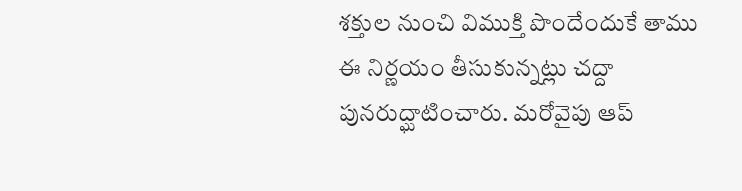శక్తుల నుంచి విముక్తి పొందేందుకే తాము ఈ నిర్ణయం తీసుకున్నట్లు చద్దా పునరుద్ఘాటించారు. మరోవైపు ఆప్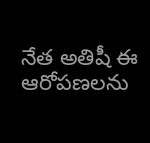నేత అతిషీ ఈ ఆరోపణలను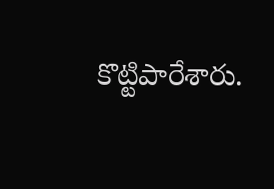కొట్టిపారేశారు.